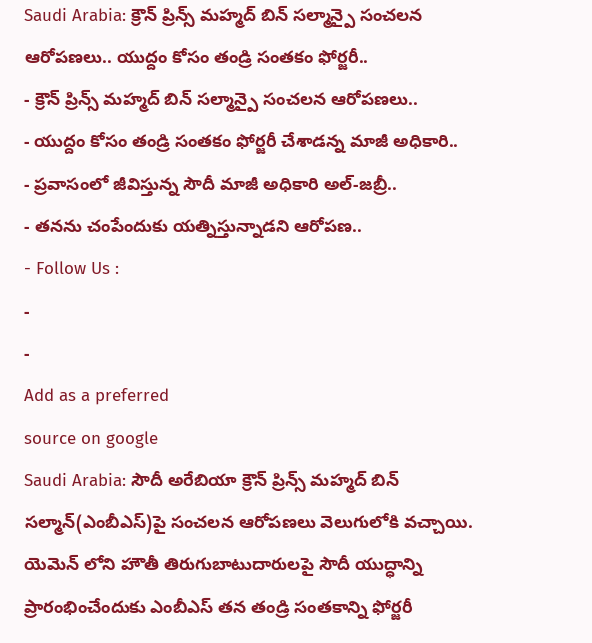Saudi Arabia: క్రౌన్ ప్రిన్స్ మహ్మద్ బిన్ సల్మాన్పై సంచలన ఆరోపణలు.. యుద్దం కోసం తండ్రి సంతకం ఫోర్జరీ..
- క్రౌన్ ప్రిన్స్ మహ్మద్ బిన్ సల్మాన్పై సంచలన ఆరోపణలు..
- యుద్దం కోసం తండ్రి సంతకం ఫోర్జరీ చేశాడన్న మాజీ అధికారి..
- ప్రవాసంలో జీవిస్తున్న సౌదీ మాజీ అధికారి అల్-జబ్రీ..
- తనను చంపేందుకు యత్నిస్తున్నాడని ఆరోపణ..
- Follow Us :
-
-
Add as a preferred
source on google
Saudi Arabia: సౌదీ అరేబియా క్రౌన్ ప్రిన్స్ మహ్మద్ బిన్ సల్మాన్(ఎంబీఎస్)పై సంచలన ఆరోపణలు వెలుగులోకి వచ్చాయి. యెమెన్ లోని హౌతీ తిరుగుబాటుదారులపై సౌదీ యుద్ధాన్ని ప్రారంభించేందుకు ఎంబీఎస్ తన తండ్రి సంతకాన్ని ఫోర్జరీ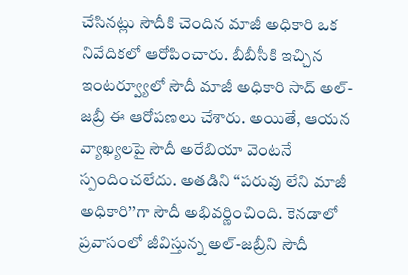చేసినట్లు సౌదీకి చెందిన మాజీ అధికారి ఒక నివేదికలో ఆరోపించారు. బీబీసీకి ఇచ్చిన ఇంటర్వ్యూలో సౌదీ మాజీ అధికారి సాద్ అల్-జబ్రీ ఈ ఆరోపణలు చేశారు. అయితే, ఆయన వ్యాఖ్యలపై సౌదీ అరేబియా వెంటనే స్పందించలేదు. అతడిని ‘‘పరువు లేని మాజీ అధికారి’’గా సౌదీ అభివర్ణించింది. కెనడాలో ప్రవాసంలో జీవిస్తున్న అల్-జబ్రీని సౌదీ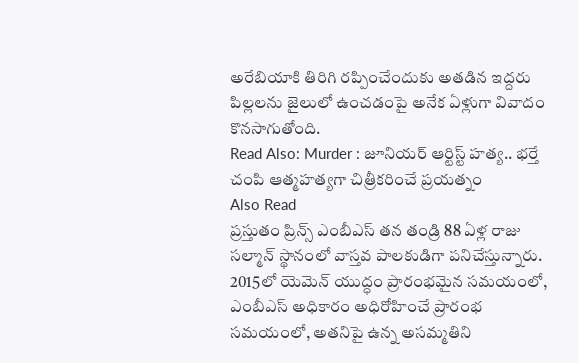అరేబియాకి తిరిగి రప్పించేందుకు అతడిన ఇద్దరు పిల్లలను జైలులో ఉంచడంపై అనేక ఏళ్లుగా వివాదం కొనసాగుతోంది.
Read Also: Murder : జూనియర్ ఆర్టిస్ట్ హత్య.. భర్తే చంపి ఆత్మహత్యగా చిత్రీకరించే ప్రయత్నం
Also Read
ప్రస్తుతం ప్రిన్స్ ఎంబీఎస్ తన తండ్రి 88 ఏళ్ల రాజు సల్మాన్ స్థానంలో వాస్తవ పాలకుడిగా పనిచేస్తున్నారు. 2015లో యెమెన్ యుద్ధం ప్రారంభమైన సమయంలో, ఎంబీఎస్ అధికారం అధిరోహించే ప్రారంభ సమయంలో, అతనిపై ఉన్న అసమ్మతిని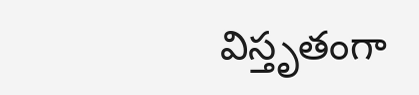విస్తృతంగా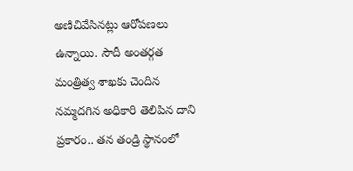అణిచివేసినట్లు ఆరోపణలు ఉన్నాయి. సౌదీ అంతర్గత మంత్రిత్వ శాఖకు చెందిన నమ్మదగిన అధికారి తెలిపిన దాని ప్రకారం.. తన తండ్రి స్థానంలో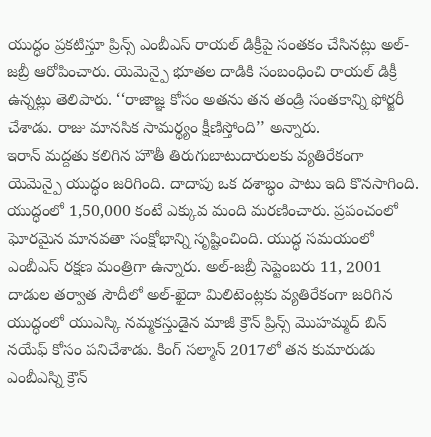యుద్ధం ప్రకటిస్తూ ప్రిన్స్ ఎంబీఎస్ రాయల్ డిక్రీపై సంతకం చేసినట్లు అల్-జబ్రీ ఆరోపించారు. యెమెన్పై భూతల దాడికి సంబంధించి రాయల్ డిక్రీ ఉన్నట్లు తెలిపారు. ‘‘రాజాజ్ఞ కోసం అతను తన తండ్రి సంతకాన్ని ఫోర్జరీ చేశాడు. రాజు మానసిక సామర్థ్యం క్షీణిస్తోంది’’ అన్నారు.
ఇరాన్ మద్దతు కలిగిన హౌతీ తిరుగుబాటుదారులకు వ్యతిరేకంగా యెమెన్పై యుద్ధం జరిగింది. దాదాపు ఒక దశాబ్ధం పాటు ఇది కొనసాగింది. యుద్ధంలో 1,50,000 కంటే ఎక్కువ మంది మరణించారు. ప్రపంచంలో ఘోరమైన మానవతా సంక్షోభాన్ని సృష్టించింది. యుద్ధ సమయంలో ఎంబీఎస్ రక్షణ మంత్రిగా ఉన్నారు. అల్-జబ్రీ సెప్టెంబరు 11, 2001 దాడుల తర్వాత సౌదీలో అల్-ఖైదా మిలిటెంట్లకు వ్యతిరేకంగా జరిగిన యుద్ధంలో యుఎస్కి నమ్మకస్తుడైన మాజీ క్రౌన్ ప్రిన్స్ మొహమ్మద్ బిన్ నయేఫ్ కోసం పనిచేశాడు. కింగ్ సల్మాన్ 2017లో తన కుమారుడు ఎంబీఎస్ని క్రౌన్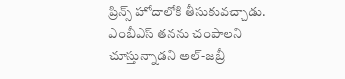ప్రిన్స్ హోదాలోకి తీసుకువచ్చాడు. ఎంబీఎస్ తనను చంపాలని చూస్తున్నాడని అల్-జబ్రీ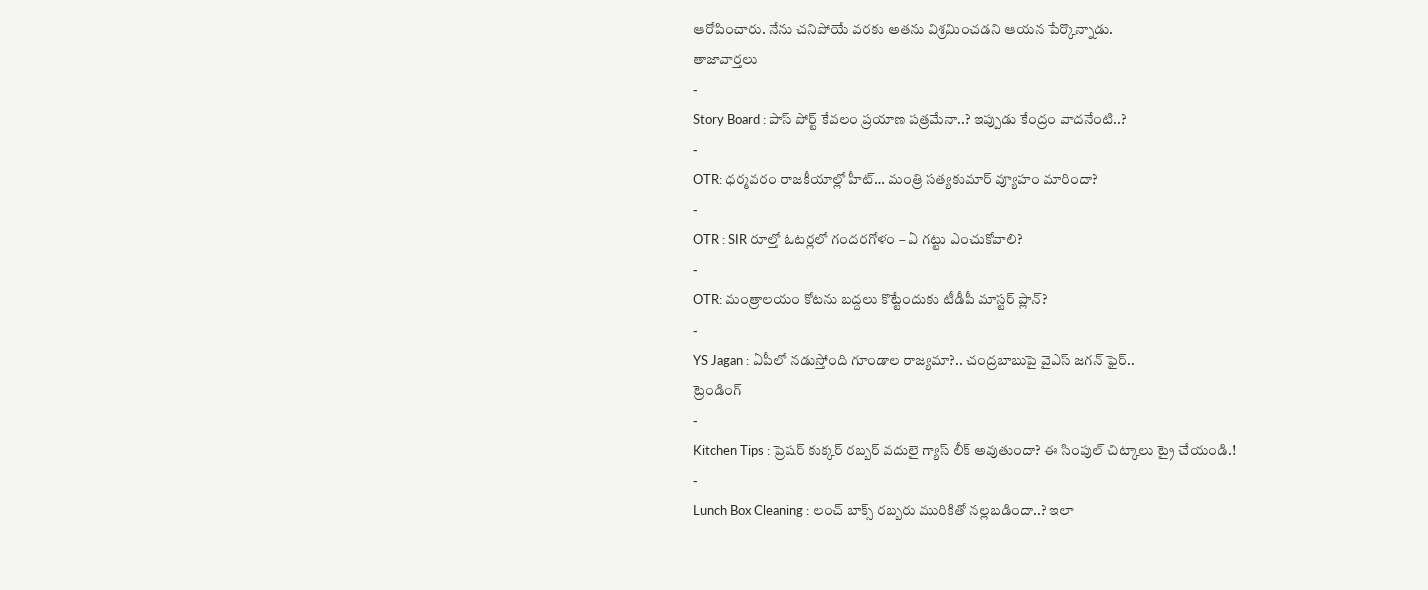ఆరోపించారు. నేను చనిపోయే వరకు అతను విశ్రమించడని ఆయన పేర్కొన్నాడు.
తాజావార్తలు
-
Story Board : పాస్ పోర్ట్ కేవలం ప్రయాణ పత్రమేనా..? ఇప్పుడు కేంద్రం వాదనేంటి..?
-
OTR: ధర్మవరం రాజకీయాల్లో హీట్… మంత్రి సత్యకుమార్ వ్యూహం మారిందా?
-
OTR : SIR రూల్తో ఓటర్లలో గందరగోళం – ఏ గట్టు ఎంచుకోవాలి?
-
OTR: మంత్రాలయం కోటను బద్దలు కొట్టేందుకు టీడీపీ మాస్టర్ ప్లాన్?
-
YS Jagan : ఏపీలో నడుస్తోంది గూండాల రాజ్యమా?.. చంద్రబాబుపై వైఎస్ జగన్ ఫైర్..
ట్రెండింగ్
-
Kitchen Tips : ప్రెషర్ కుక్కర్ రబ్బర్ వదులై గ్యాస్ లీక్ అవుతుందా? ఈ సింపుల్ చిట్కాలు ట్రై చేయండి.!
-
Lunch Box Cleaning : లంచ్ బాక్స్ రబ్బరు మురికితో నల్లబడిందా..? ఇలా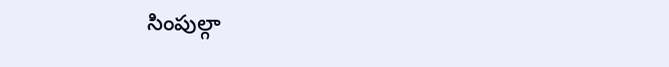సింపుల్గా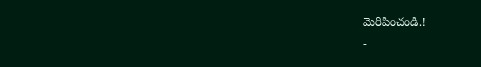మెరిపించండి.!
-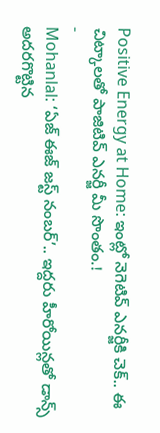Positive Energy at Home: ఇంట్లో నెగెటివ్ ఎనర్జీకి చెక్.. ఈ చిట్కాలతో పాజిటివ్ ఎనర్జీ మీ సొంతం.!
-
Mohanlal: ‘ఏజ్ ఈజ్ జస్ట్ నంబర్’.. ఇద్దరు హీరోయిన్లతో డాన్స్ అదరగొట్టిన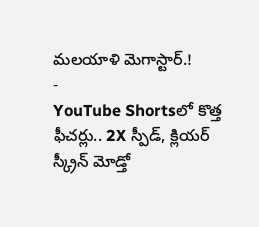మలయాళి మెగాస్టార్.!
-
YouTube Shortsలో కొత్త ఫీచర్లు.. 2X స్పీడ్, క్లియర్ స్క్రీన్ మోడ్తో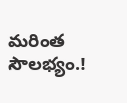మరింత సౌలభ్యం.!